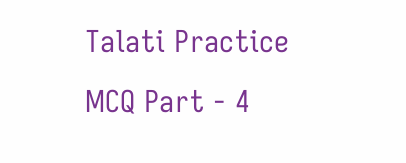Talati Practice MCQ Part - 4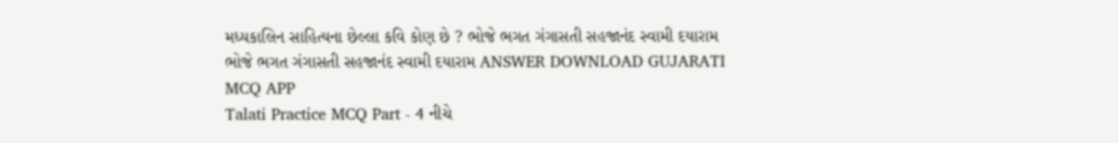મધ્યકાલિન સાહિત્યના છેલ્લા કવિ કોણ છે ? ભોજે ભગત ગંગાસતી સહજાનંદ સ્વામી દયારામ ભોજે ભગત ગંગાસતી સહજાનંદ સ્વામી દયારામ ANSWER DOWNLOAD GUJARATI MCQ APP
Talati Practice MCQ Part - 4 નીચે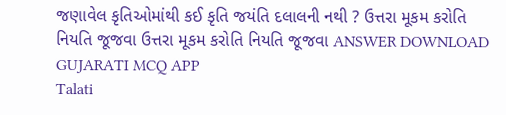જણાવેલ કૃતિઓમાંથી કઈ કૃતિ જયંતિ દલાલની નથી ? ઉત્તરા મૂકમ કરોતિ નિયતિ જૂજવા ઉત્તરા મૂકમ કરોતિ નિયતિ જૂજવા ANSWER DOWNLOAD GUJARATI MCQ APP
Talati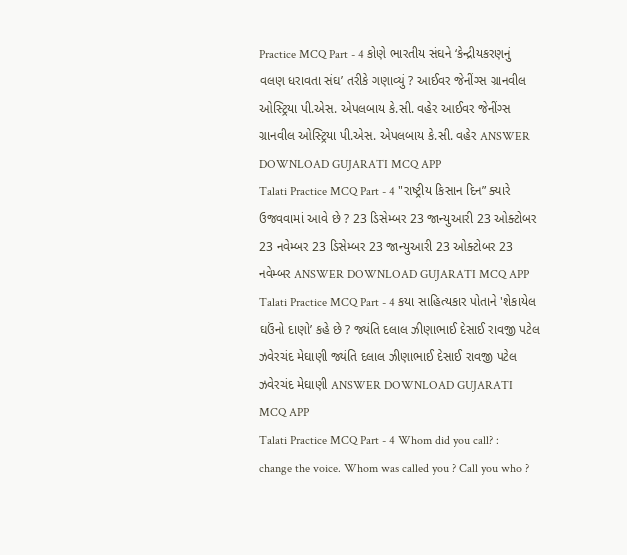Practice MCQ Part - 4 કોણે ભારતીય સંઘને ‘કેન્દ્રીયકરણનું વલણ ધરાવતા સંઘ’ તરીકે ગણાવ્યું ? આઈવર જેનીંગ્સ ગ્રાનવીલ ઓસ્ટ્રિયા પી.એસ. એપલબાય કે.સી. વહેર આઈવર જેનીંગ્સ ગ્રાનવીલ ઓસ્ટ્રિયા પી.એસ. એપલબાય કે.સી. વહેર ANSWER DOWNLOAD GUJARATI MCQ APP
Talati Practice MCQ Part - 4 "રાષ્ટ્રીય કિસાન દિન” ક્યારે ઉજવવામાં આવે છે ? 23 ડિસેમ્બર 23 જાન્યુઆરી 23 ઓક્ટોબર 23 નવેમ્બર 23 ડિસેમ્બર 23 જાન્યુઆરી 23 ઓક્ટોબર 23 નવેમ્બર ANSWER DOWNLOAD GUJARATI MCQ APP
Talati Practice MCQ Part - 4 કયા સાહિત્યકાર પોતાને 'શેકાયેલ ઘઉંનો દાણો’ કહે છે ? જ્યંતિ દલાલ ઝીણાભાઈ દેસાઈ રાવજી પટેલ ઝવેરચંદ મેઘાણી જ્યંતિ દલાલ ઝીણાભાઈ દેસાઈ રાવજી પટેલ ઝવેરચંદ મેઘાણી ANSWER DOWNLOAD GUJARATI MCQ APP
Talati Practice MCQ Part - 4 Whom did you call? : change the voice. Whom was called you ? Call you who ?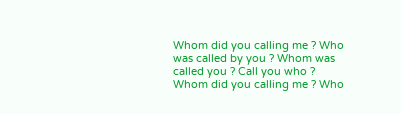Whom did you calling me ? Who was called by you ? Whom was called you ? Call you who ? Whom did you calling me ? Who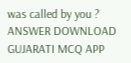was called by you ? ANSWER DOWNLOAD GUJARATI MCQ APP